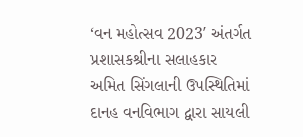‘વન મહોત્સવ 2023′ અંતર્ગત પ્રશાસકશ્રીના સલાહકાર અમિત સિંગલાની ઉપસ્થિતિમાં દાનહ વનવિભાગ દ્વારા સાયલી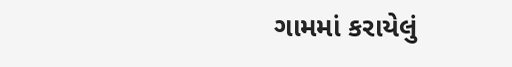ગામમાં કરાયેલું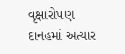વૃક્ષારોપણ
દાનહમાં અત્યાર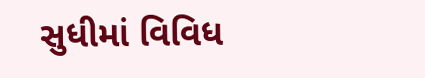સુધીમાં વિવિધ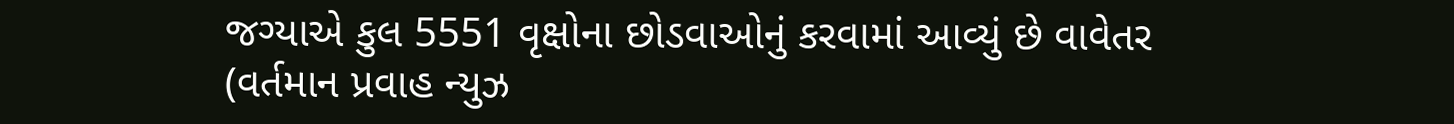જગ્યાએ કુલ 5551 વૃક્ષોના છોડવાઓનું કરવામાં આવ્યું છે વાવેતર (વર્તમાન પ્રવાહ ન્યુઝ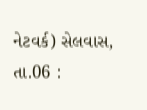નેટવર્ક) સેલવાસ, તા.06 :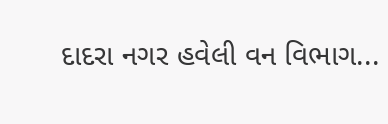દાદરા નગર હવેલી વન વિભાગ...